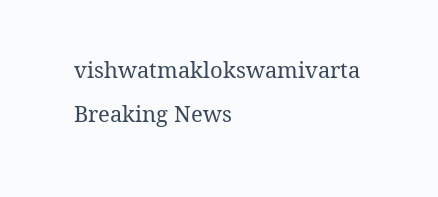vishwatmaklokswamivarta
Breaking News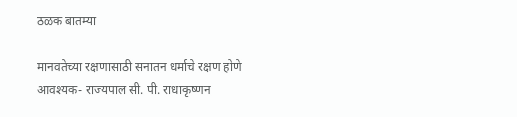ठळक बातम्या

मानवतेच्या रक्षणासाठी सनातन धर्माचे रक्षण होणे आवश्यक- राज्यपाल सी. पी. राधाकृष्णन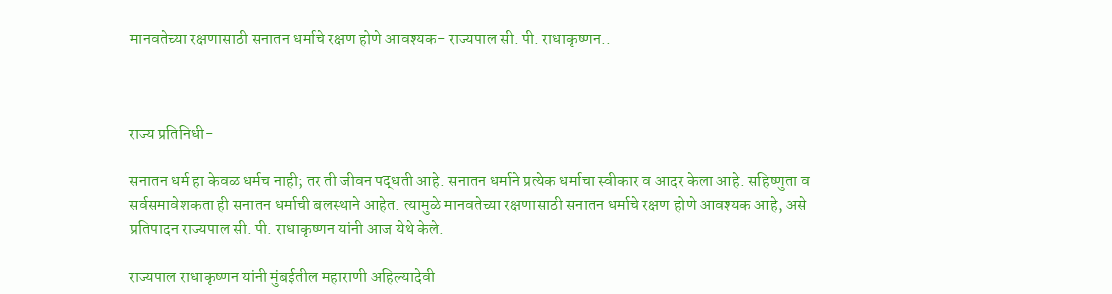मानवतेच्या रक्षणासाठी सनातन धर्माचे रक्षण होणे आवश्यक- राज्यपाल सी. पी. राधाकृष्णन..



राज्य प्रतिनिधी-

सनातन धर्म हा केवळ धर्मच नाही; तर ती जीवन पद्धती आहे. सनातन धर्माने प्रत्येक धर्माचा स्वीकार व आदर केला आहे. सहिष्णुता व सर्वसमावेशकता ही सनातन धर्माची बलस्थाने आहेत. त्यामुळे मानवतेच्या रक्षणासाठी सनातन धर्माचे रक्षण होणे आवश्यक आहे, असे प्रतिपादन राज्यपाल सी. पी. राधाकृष्णन यांनी आज येथे केले.

राज्यपाल राधाकृष्णन यांनी मुंबईतील महाराणी अहिल्यादेवी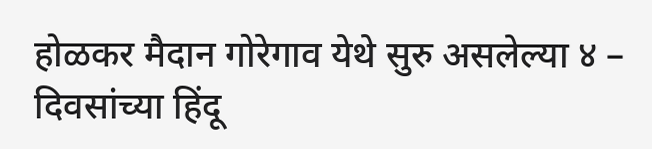होळकर मैदान गोरेगाव येथे सुरु असलेल्या ४ – दिवसांच्या हिंदू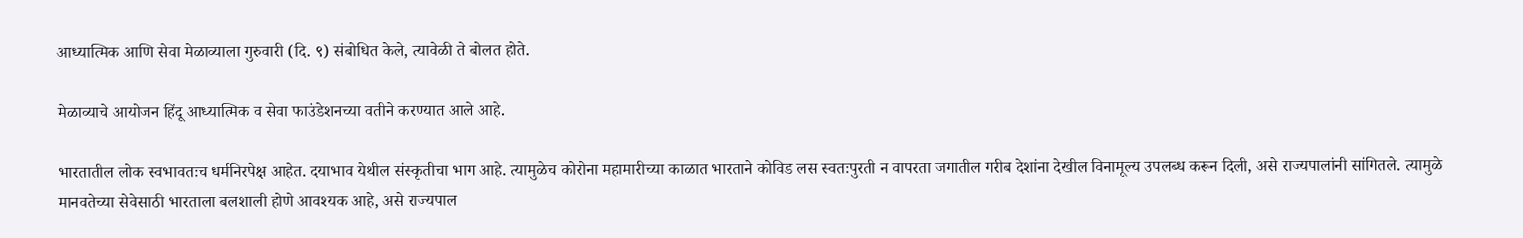आध्यात्मिक आणि सेवा मेळाव्याला गुरुवारी (दि. ९) संबोधित केले, त्यावेळी ते बोलत होते.

मेळाव्याचे आयोजन हिंदू आध्यात्मिक व सेवा फाउंडेशनच्या वतीने करण्यात आले आहे.

भारतातील लोक स्वभावतःच धर्मनिरपेक्ष आहेत. दयाभाव येथील संस्कृतीचा भाग आहे. त्यामुळेच कोरोना महामारीच्या काळात भारताने कोविड लस स्वतःपुरती न वापरता जगातील गरीब देशांना देखील विनामूल्य उपलब्ध करून दिली, असे राज्यपालांनी सांगितले. त्यामुळे मानवतेच्या सेवेसाठी भारताला बलशाली होणे आवश्यक आहे, असे राज्यपाल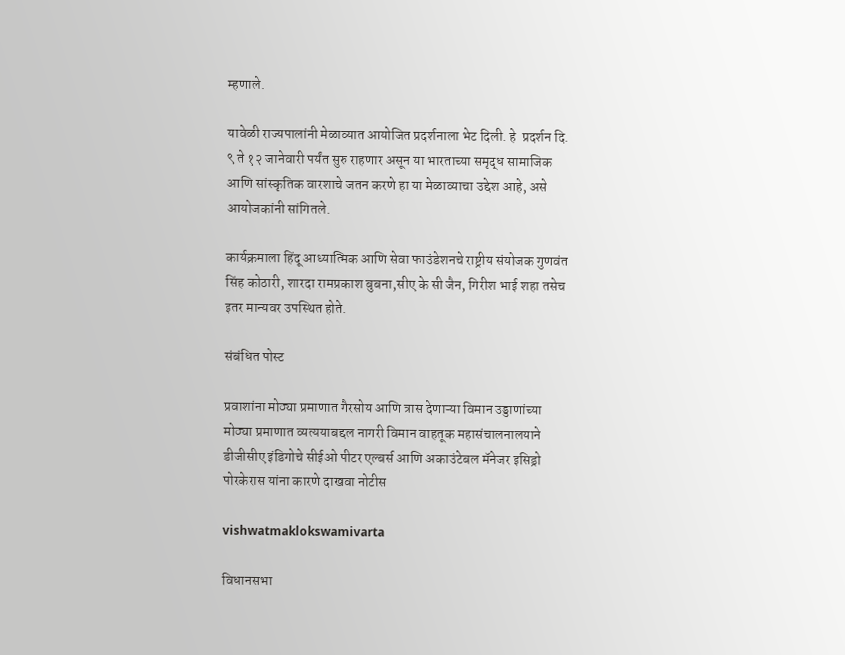म्हणाले.

यावेळी राज्यपालांनी मेळाव्यात आयोजित प्रदर्शनाला भेट दिली. हे  प्रदर्शन दि. ९ ते १२ जानेवारी पर्यंत सुरु राहणार असून या भारताच्या समृद्ध सामाजिक आणि सांस्कृतिक वारशाचे जतन करणे हा या मेळाव्याचा उद्देश आहे, असे आयोजकांनी सांगितले.

कार्यक्रमाला हिंदू आध्यात्मिक आणि सेवा फाउंडेशनचे राष्ट्रीय संयोजक गुणवंत सिंह कोठारी, शारदा रामप्रकाश बुबना,सीए के सी जैन, गिरीश भाई शहा तसेच इतर मान्यवर उपस्थित होते.

संबंधित पोस्ट

प्रवाशांना मोठ्या प्रमाणात गैरसोय आणि त्रास देणाऱ्या विमान उड्डाणांच्या मोठ्या प्रमाणात व्यत्ययाबद्दल नागरी विमान वाहतूक महासंचालनालयाने डीजीसीए इंडिगोचे सीईओ पीटर एल्बर्स आणि अकाउंटेबल मॅनेजर इसिड्रो पोरकेरास यांना कारणे दाखवा नोटीस

vishwatmaklokswamivarta

विधानसभा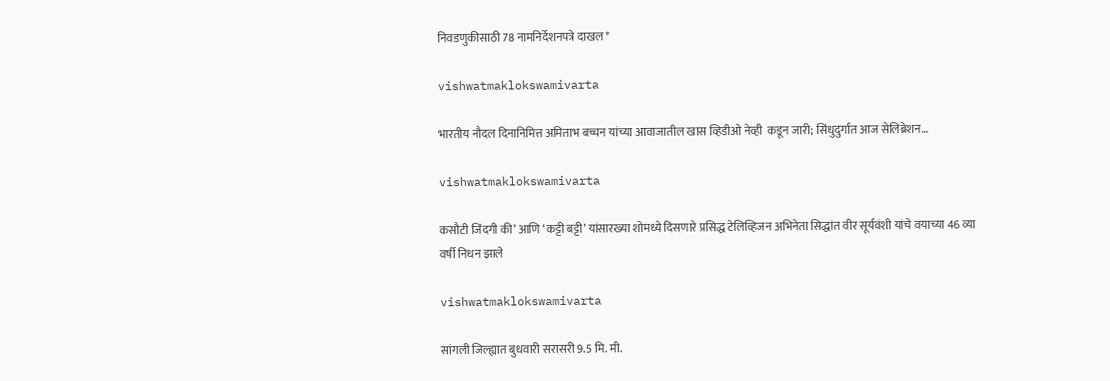निवडणुकीसाठी 78 नामनिर्देशनपत्रे दाखल*

vishwatmaklokswamivarta

भारतीय नौदल दिनानिमित्त अमिताभ बच्चन यांच्या आवाजातील खास व्हिडीओ नेव्ही  कडून जारी; सिंधुदुर्गात आज सेलिब्रेशन…

vishwatmaklokswamivarta

कसौटी जिंदगी की’ आणि ‘कट्टी बट्टी’ यांसारख्या शोमध्ये दिसणारे प्रसिद्ध टेलिव्हिजन अभिनेता सिद्धांत वीर सूर्यवंशी यांचे वयाच्या 46 व्या वर्षी निधन झाले

vishwatmaklokswamivarta

सांगली जिल्ह्यात बुधवारी सरासरी 9.5 मि. मी.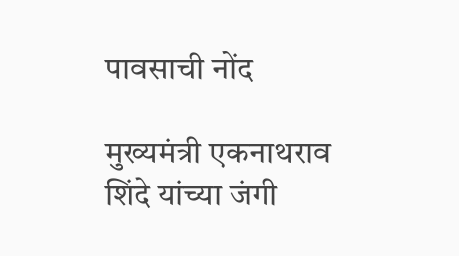पावसाची नोंद

मुख्यमंत्री एकनाथराव शिंदे यांच्या जंगी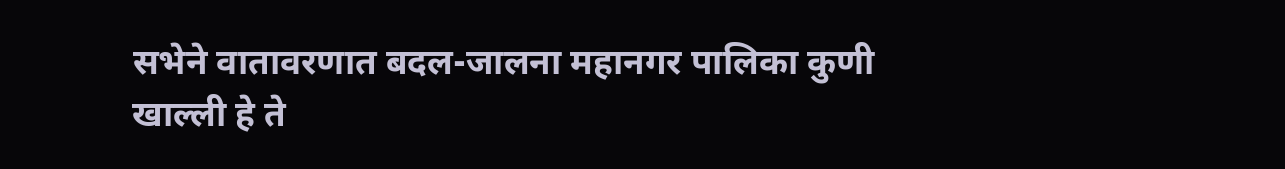सभेने वातावरणात बदल-जालना महानगर पालिका कुणी खाल्ली हे ते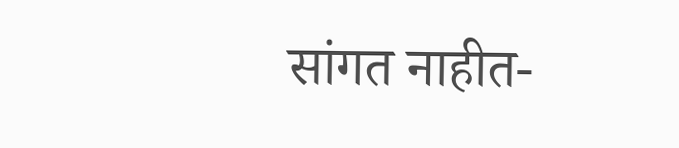सांगत नाहीत-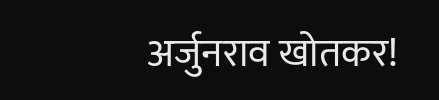अर्जुनराव खोतकर!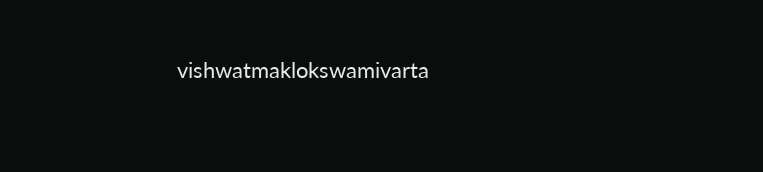vishwatmaklokswamivarta